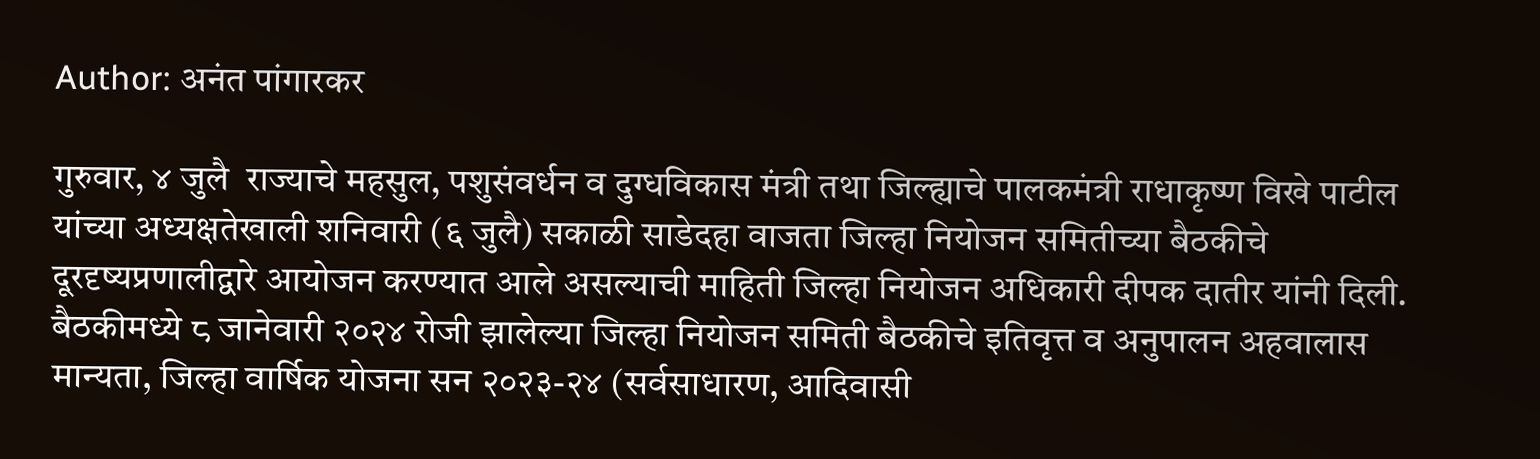Author: अनंत पांगारकर

गुरुवार, ४ जुलै  राज्याचे महसुल, पशुसंवर्धन व दुग्धविकास मंत्री तथा जिल्ह्याचे पालकमंत्री राधाकृष्ण विखे पाटील यांच्या अध्यक्षतेखाली शनिवारी (६ जुलै) सकाळी साडेदहा वाजता जिल्हा नियोजन समितीच्या बैठकीचे दूरदृष्यप्रणालीद्वारे आयोजन करण्यात आले असल्याची माहिती जिल्हा नियोजन अधिकारी दीपक दातीर यांनी दिली. बैठकीमध्ये ८ जानेवारी २०२४ रोजी झालेल्या जिल्हा नियोजन समिती बैठकीचे इतिवृत्त व अनुपालन अहवालास मान्यता, जिल्हा वार्षिक योजना सन २०२३-२४ (सर्वसाधारण, आदिवासी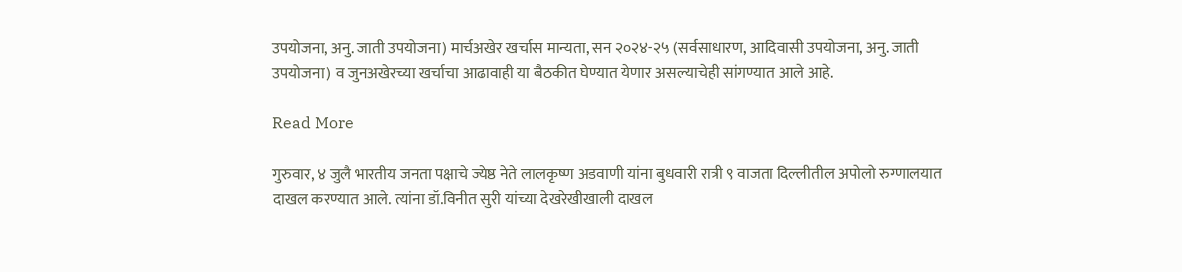उपयोजना, अनु. जाती उपयोजना) मार्चअखेर खर्चास मान्यता, सन २०२४-२५ (सर्वसाधारण, आदिवासी उपयोजना, अनु. जाती उपयोजना) व जुनअखेरच्या खर्चाचा आढावाही या बैठकीत घेण्यात येणार असल्याचेही सांगण्यात आले आहे.

Read More

गुरुवार, ४ जुलै भारतीय जनता पक्षाचे ज्येष्ठ नेते लालकृष्ण अडवाणी यांना बुधवारी रात्री ९ वाजता दिल्लीतील अपोलो रुग्णालयात दाखल करण्यात आले. त्यांना डॉ.विनीत सुरी यांच्या देखरेखीखाली दाखल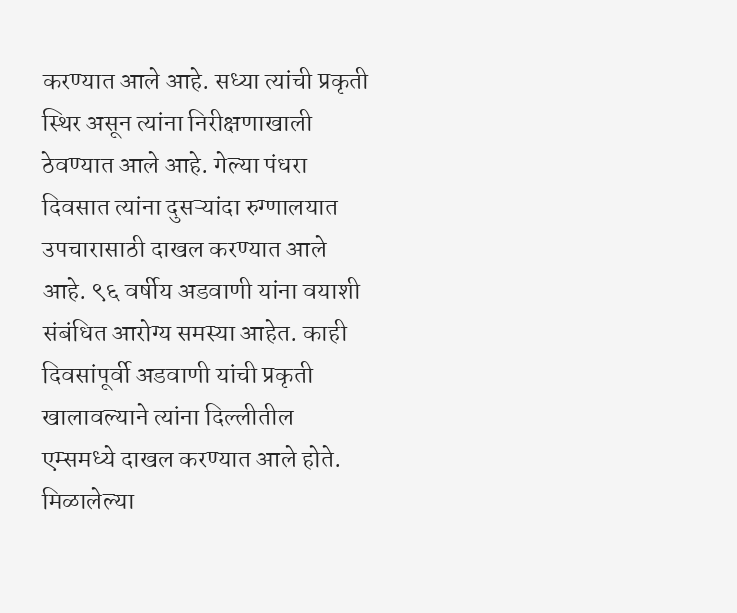करण्यात आले आहे. सध्या त्यांची प्रकृती स्थिर असून त्यांना निरीक्षणाखाली ठेवण्यात आले आहे. गेल्या पंधरा दिवसात त्यांना दुसऱ्यांदा रुग्णालयात उपचारासाठी दाखल करण्यात आले आहे. ९६ वर्षीय अडवाणी यांना वयाशी संबंधित आरोग्य समस्या आहेत. काही दिवसांपूर्वी अडवाणी यांची प्रकृती खालावल्याने त्यांना दिल्लीतील एम्समध्ये दाखल करण्यात आले होते. मिळालेल्या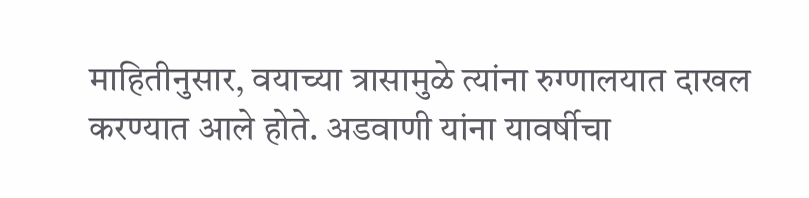माहितीनुसार, वयाच्या त्रासामुळे त्यांना रुग्णालयात दाखल करण्यात आले होते. अडवाणी यांना यावर्षीचा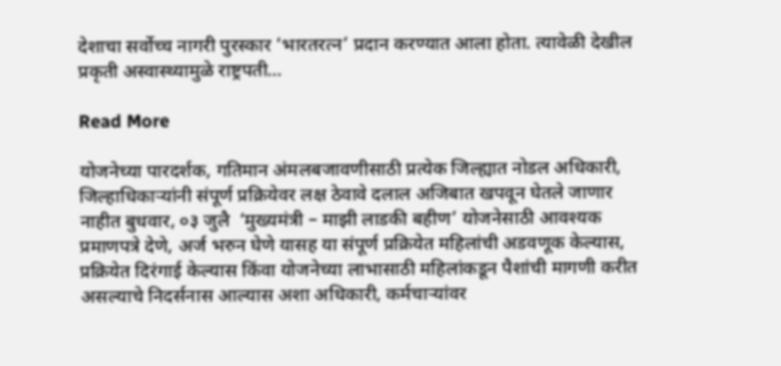देशाचा सर्वोच्च नागरी पुरस्कार ‘भारतरत्न’ प्रदान करण्यात आला होता. त्यावेळी देखील प्रकृती अस्वास्थ्यामुळे राष्ट्रपती…

Read More

योजनेच्या पारदर्शक, गतिमान अंमलबजावणीसाठी प्रत्येक जिल्ह्यात नोडल अधिकारी, जिल्हाधिकाऱ्यांनी संपूर्ण प्रक्रियेवर लक्ष ठेवावे दलाल अजिबात खपवून घेतले जाणार नाहीत बुधवार, ०३ जुलै  ‘मुख्यमंत्री – माझी लाडकी बहीण’ योजनेसाठी आवश्यक प्रमाणपत्रे देणे, अर्ज भरुन घेणे यासह या संपूर्ण प्रक्रियेत महिलांची अडवणूक केल्यास, प्रक्रियेत दिरंगाई केल्यास किंवा योजनेच्या लाभासाठी महिलांकडून पैशांची मागणी करीत असल्याचे निदर्सनास आल्यास अशा अधिकारी, कर्मचाऱ्यांवर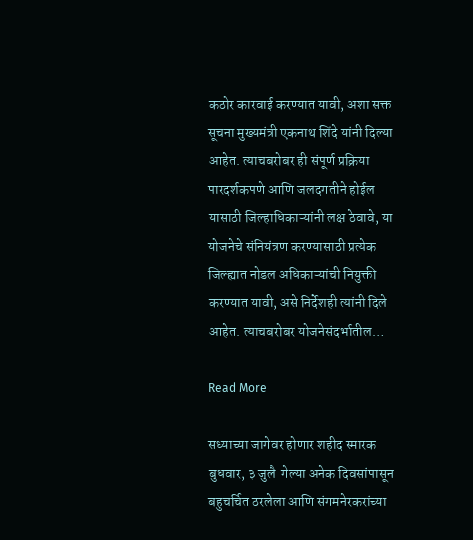कठोर कारवाई करण्यात यावी, अशा सक्त सूचना मुख्यमंत्री एकनाथ शिंदे यांनी दिल्या आहेत. त्याचबरोबर ही संपूर्ण प्रक्रिया पारदर्शकपणे आणि जलदगतीने होईल यासाठी जिल्हाधिकाऱ्यांनी लक्ष ठेवावे, या योजनेचे संनियंत्रण करण्यासाठी प्रत्येक जिल्ह्यात नोडल अधिकाऱ्यांची नियुक्ती करण्यात यावी, असे निर्देशही त्यांनी दिले आहेत. त्याचबरोबर योजनेसंदर्भातील…

Read More

सध्याच्या जागेवर होणार शहीद स्मारक बुधवार, ३ जुलै  गेल्या अनेक दिवसांपासून बहुचर्चित ठरलेला आणि संगमनेरकरांच्या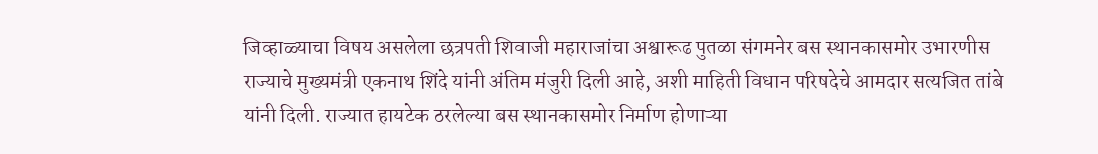जिव्हाळ्याचा विषय असलेला छत्रपती शिवाजी महाराजांचा अश्वारूढ पुतळा संगमनेर बस स्थानकासमोर उभारणीस राज्याचे मुख्यमंत्री एकनाथ शिंदे यांनी अंतिम मंजुरी दिली आहे, अशी माहिती विधान परिषदेचे आमदार सत्यजित तांबे यांनी दिली. राज्यात हायटेक ठरलेल्या बस स्थानकासमोर निर्माण होणाऱ्या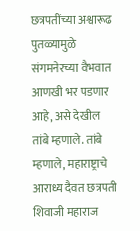छत्रपतींच्या अश्वारूढ पुतळ्यामुळे संगमनेरच्या वैभवात आणखी भर पडणार आहे, असे देखील तांबे म्हणाले. तांबे म्हणाले, महाराष्ट्राचे आराध्य दैवत छत्रपती शिवाजी महाराज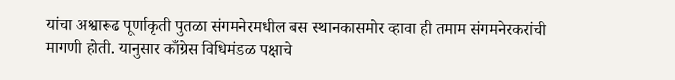यांचा अश्वारूढ पूर्णाकृती पुतळा संगमनेरमधील बस स्थानकासमोर व्हावा ही तमाम संगमनेरकरांची मागणी होती. यानुसार काँग्रेस विधिमंडळ पक्षाचे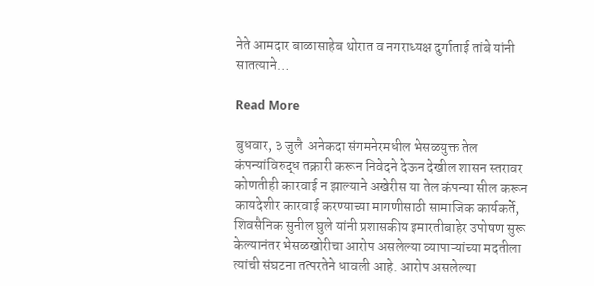नेते आमदार बाळासाहेब थोरात व नगराध्यक्ष दुर्गाताई तांबे यांनी सातत्याने…

Read More

बुधवार, ३ जुलै  अनेकदा संगमनेरमधील भेसळयुक्त तेल कंपन्यांविरुद्ध तक्रारी करून निवेदने देऊन देखील शासन स्तरावर कोणतीही कारवाई न झाल्याने अखेरीस या तेल कंपन्या सील करून कायदेशीर कारवाई करण्याच्या मागणीसाठी सामाजिक कार्यकर्ते, शिवसैनिक सुनील घुले यांनी प्रशासकीय इमारतीबाहेर उपोषण सुरू केल्यानंतर भेसळखोरीचा आरोप असलेल्या व्यापाऱ्यांच्या मदतीला त्यांची संघटना तत्परतेने धावली आहे. आरोप असलेल्या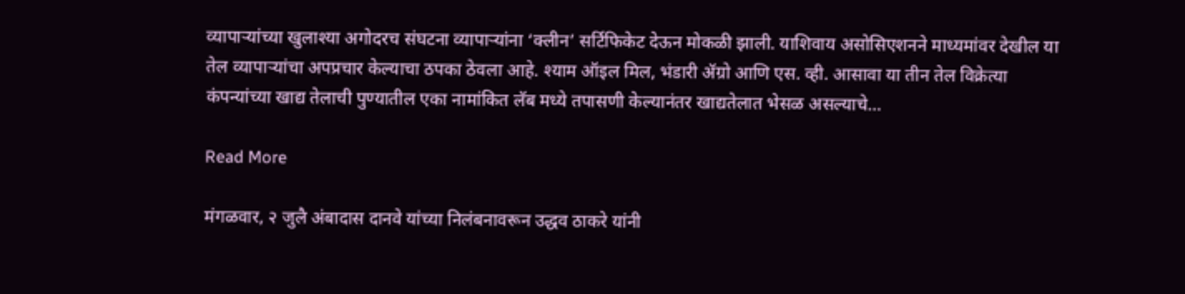व्यापाऱ्यांच्या खुलाश्या अगोदरच संघटना व्यापाऱ्यांना ‘क्लीन’ सर्टिफिकेट देऊन मोकळी झाली. याशिवाय असोसिएशनने माध्यमांवर देखील या तेल व्यापाऱ्यांचा अपप्रचार केल्याचा ठपका ठेवला आहे. श्याम ऑइल मिल, भंडारी ॲग्रो आणि एस. व्ही. आसावा या तीन तेल विक्रेत्या कंपन्यांच्या खाद्य तेलाची पुण्यातील एका नामांकित लॅब मध्ये तपासणी केल्यानंतर खाद्यतेलात भेसळ असल्याचे…

Read More

मंगळवार, २ जुलै अंबादास दानवे यांच्या निलंबनावरून उद्धव ठाकरे यांनी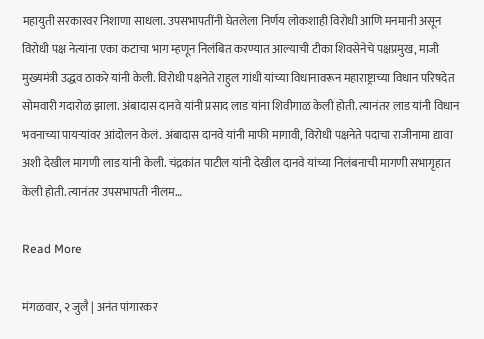महायुती सरकारवर निशाणा साधला. उपसभापतींनी घेतलेला निर्णय लोकशाही विरोधी आणि मनमानी असून विरोधी पक्ष नेत्यांना एका कटाचा भाग म्हणून निलंबित करण्यात आल्याची टीका शिवसेनेचे पक्षप्रमुख, माजी मुख्यमंत्री उद्धव ठाकरे यांनी केली. विरोधी पक्षनेते राहुल गांधी यांच्या विधानावरून महाराष्ट्राच्या विधान परिषदेत सोमवारी गदारोळ झाला. अंबादास दानवे यांनी प्रसाद लाड यांना शिवीगाळ केली होती. त्यानंतर लाड यांनी विधान भवनाच्या पायऱ्यांवर आंदोलन केलं. अंबादास दानवे यांनी माफी मागावी, विरोधी पक्षनेते पदाचा राजीनामा द्यावा अशी देखील मागणी लाड यांनी केली. चंद्रकांत पाटील यांनी देखील दानवे यांच्या निलंबनाची मागणी सभागृहात केली होती. त्यानंतर उपसभापती नीलम…

Read More

मंगळवार, २ जुलै | अनंत पांगारकर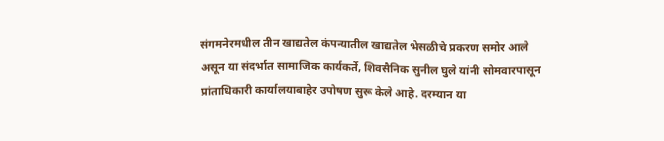संगमनेरमधील तीन खाद्यतेल कंपन्यातील खाद्यतेल भेसळीचे प्रकरण समोर आले असून या संदर्भात सामाजिक कार्यकर्ते, शिवसैनिक सुनील घुले यांनी सोमवारपासून प्रांताधिकारी कार्यालयाबाहेर उपोषण सुरू केले आहे. दरम्यान या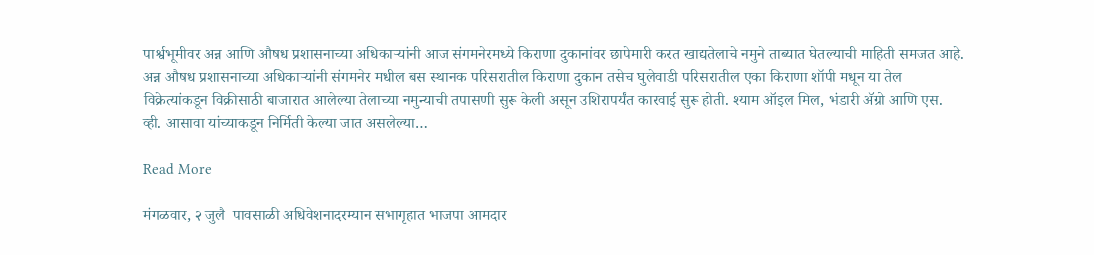पार्श्वभूमीवर अन्न आणि औषध प्रशासनाच्या अधिकाऱ्यांनी आज संगमनेरमध्ये किराणा दुकानांवर छापेमारी करत खाद्यतेलाचे नमुने ताब्यात घेतल्याची माहिती समजत आहे. अन्न औषध प्रशासनाच्या अधिकाऱ्यांनी संगमनेर मधील बस स्थानक परिसरातील किराणा दुकान तसेच घुलेवाडी परिसरातील एका किराणा शॉपी मधून या तेल विक्रेत्यांकडून विक्रीसाठी बाजारात आलेल्या तेलाच्या नमुन्याची तपासणी सुरू केली असून उशिरापर्यंत कारवाई सुरू होती. श्याम ऑइल मिल, भंडारी ॲग्रो आणि एस. व्ही. आसावा यांच्याकडून निर्मिती केल्या जात असलेल्या…

Read More

मंगळवार, २ जुलै  पावसाळी अधिवेशनादरम्यान सभागृहात भाजपा आमदार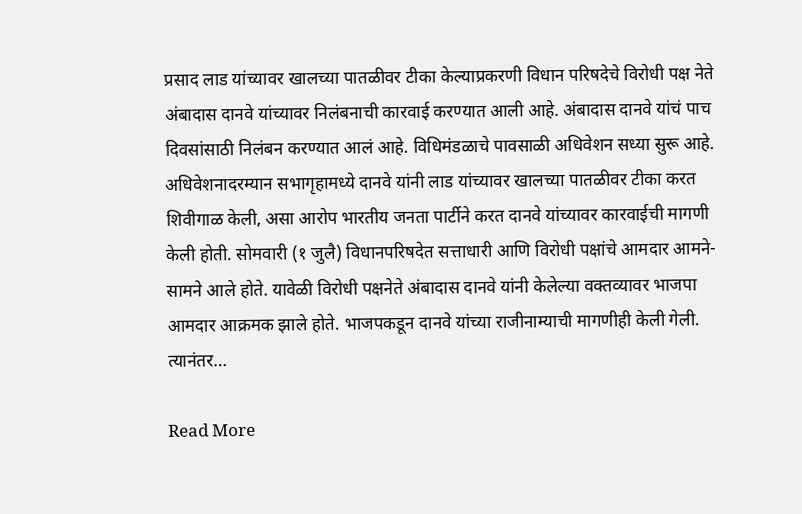प्रसाद लाड यांच्यावर खालच्या पातळीवर टीका केल्याप्रकरणी विधान परिषदेचे विरोधी पक्ष नेते अंबादास दानवे यांच्यावर निलंबनाची कारवाई करण्यात आली आहे. अंबादास दानवे यांचं पाच दिवसांसाठी निलंबन करण्यात आलं आहे. विधिमंडळाचे पावसाळी अधिवेशन सध्या सुरू आहे. अधिवेशनादरम्यान सभागृहामध्ये दानवे यांनी लाड यांच्यावर खालच्या पातळीवर टीका करत शिवीगाळ केली, असा आरोप भारतीय जनता पार्टीने करत दानवे यांच्यावर कारवाईची मागणी केली होती. सोमवारी (१ जुलै) विधानपरिषदेत सत्ताधारी आणि विरोधी पक्षांचे आमदार आमने-सामने आले होते. यावेळी विरोधी पक्षनेते अंबादास दानवे यांनी केलेल्या वक्तव्यावर भाजपा आमदार आक्रमक झाले होते. भाजपकडून दानवे यांच्या राजीनाम्याची मागणीही केली गेली. त्यानंतर…

Read More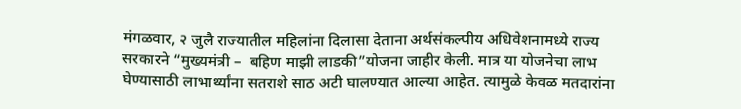मंगळवार, २ जुलै राज्यातील महिलांना दिलासा देताना अर्थसंकल्पीय अधिवेशनामध्ये राज्य सरकारने “मुख्यमंत्री –  बहिण माझी लाडकी”योजना जाहीर केली. मात्र या योजनेचा लाभ घेण्यासाठी लाभार्थ्यांना सतराशे साठ अटी घालण्यात आल्या आहेत. त्यामुळे केवळ मतदारांना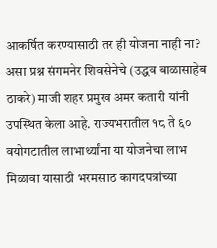आकर्षित करण्यासाठी तर ही योजना नाही ना? असा प्रश्न संगमनेर शिवसेनेचे (उद्धव बाळासाहेब ठाकरे) माजी शहर प्रमुख अमर कतारी यांनी उपस्थित केला आहे. राज्यभरातील १८ ते ६० वयोगटातील लाभार्थ्यांना या योजनेचा लाभ मिळावा यासाठी भरमसाठ कागदपत्रांच्या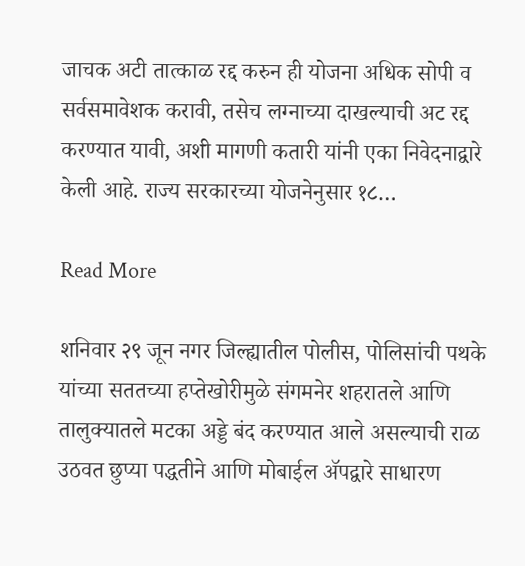जाचक अटी तात्काळ रद्द करुन ही योजना अधिक सोपी व सर्वसमावेशक करावी, तसेच लग्नाच्या दाखल्याची अट रद्द करण्यात यावी, अशी मागणी कतारी यांनी एका निवेदनाद्वारे केली आहे. राज्य सरकारच्या योजनेनुसार १८…

Read More

शनिवार २९ जून नगर जिल्ह्यातील पोलीस, पोलिसांची पथके यांच्या सततच्या हप्तेखोरीमुळे संगमनेर शहरातले आणि तालुक्यातले मटका अड्डे बंद करण्यात आले असल्याची राळ उठवत छुप्या पद्धतीने आणि मोबाईल ॲपद्वारे साधारण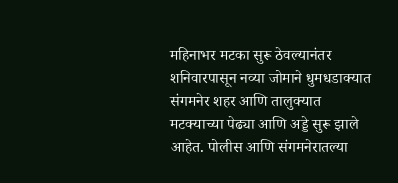महिनाभर मटका सुरू ठेवल्यानंतर शनिवारपासून नव्या जोमाने धुमधडाक्यात संगमनेर शहर आणि तालुक्यात मटक्याच्या पेढ्या आणि अड्डे सुरू झाले आहेत. पोलीस आणि संगमनेरातल्या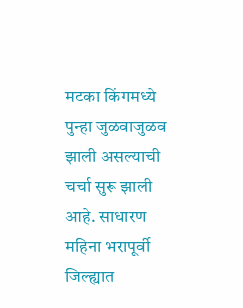मटका किंगमध्ये पुन्हा जुळवाजुळव झाली असल्याची चर्चा सुरू झाली आहे. साधारण महिना भरापूर्वी जिल्ह्यात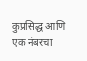कुप्रसिद्ध आणि एक नंबरचा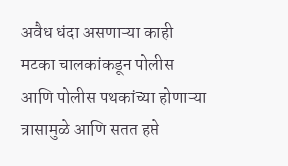अवैध धंदा असणाऱ्या काही मटका चालकांकडून पोलीस आणि पोलीस पथकांच्या होणाऱ्या त्रासामुळे आणि सतत हप्ते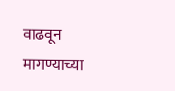वाढवून मागण्याच्या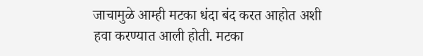जाचामुळे आम्ही मटका धंदा बंद करत आहोत अशी हवा करण्यात आली होती. मटका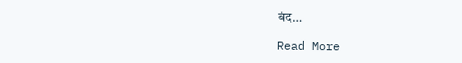बंद…

Read More